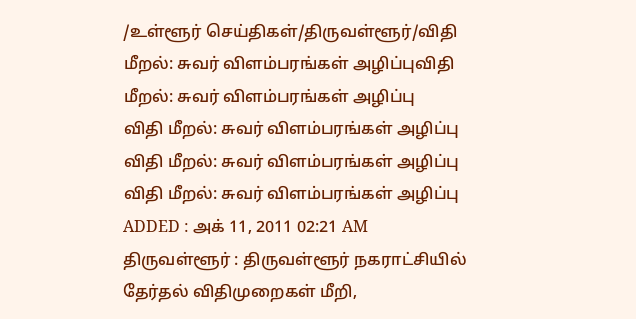/உள்ளூர் செய்திகள்/திருவள்ளூர்/விதி மீறல்: சுவர் விளம்பரங்கள் அழிப்புவிதி மீறல்: சுவர் விளம்பரங்கள் அழிப்பு
விதி மீறல்: சுவர் விளம்பரங்கள் அழிப்பு
விதி மீறல்: சுவர் விளம்பரங்கள் அழிப்பு
விதி மீறல்: சுவர் விளம்பரங்கள் அழிப்பு
ADDED : அக் 11, 2011 02:21 AM
திருவள்ளூர் : திருவள்ளூர் நகராட்சியில் தேர்தல் விதிமுறைகள் மீறி,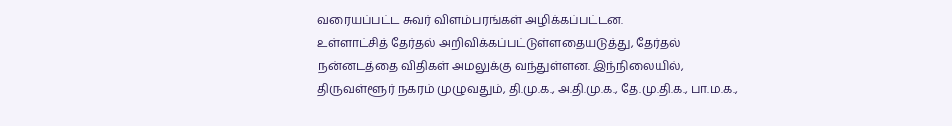வரையப்பட்ட சுவர் விளம்பரங்கள் அழிக்கப்பட்டன.
உள்ளாட்சித் தேர்தல் அறிவிக்கப்பட்டுள்ளதையடுத்து, தேர்தல் நன்னடத்தை விதிகள் அமலுக்கு வந்துள்ளன. இந்நிலையில், திருவள்ளூர் நகரம் முழுவதும், தி.மு.க., அ.தி.மு.க., தே.மு.தி.க., பா.ம.க.,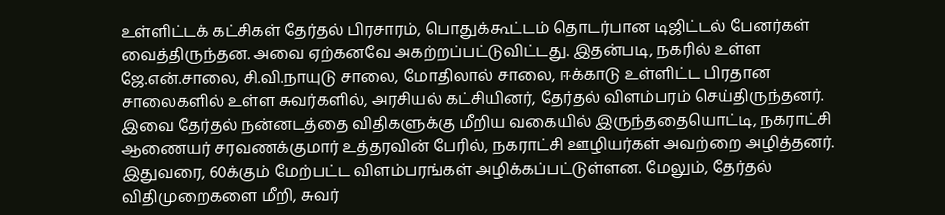உள்ளிட்டக் கட்சிகள் தேர்தல் பிரசாரம், பொதுக்கூட்டம் தொடர்பான டிஜிட்டல் பேனர்கள் வைத்திருந்தன. அவை ஏற்கனவே அகற்றப்பட்டுவிட்டது. இதன்படி, நகரில் உள்ள ஜே.என்.சாலை, சி.வி.நாயுடு சாலை, மோதிலால் சாலை, ஈக்காடு உள்ளிட்ட பிரதான சாலைகளில் உள்ள சுவர்களில், அரசியல் கட்சியினர், தேர்தல் விளம்பரம் செய்திருந்தனர். இவை தேர்தல் நன்னடத்தை விதிகளுக்கு மீறிய வகையில் இருந்ததையொட்டி, நகராட்சி ஆணையர் சரவணக்குமார் உத்தரவின் பேரில், நகராட்சி ஊழியர்கள் அவற்றை அழித்தனர். இதுவரை, 60க்கும் மேற்பட்ட விளம்பரங்கள் அழிக்கப்பட்டுள்ளன. மேலும், தேர்தல் விதிமுறைகளை மீறி, சுவர்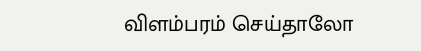விளம்பரம் செய்தாலோ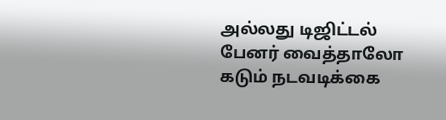அல்லது டிஜிட்டல் பேனர் வைத்தாலோ கடும் நடவடிக்கை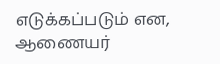எடுக்கப்படும் என, ஆணையர்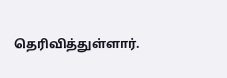தெரிவித்துள்ளார்.